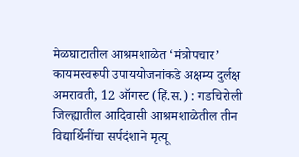मेळघाटातील आश्रमशाळेत ‘मंत्रोपचार’
कायमस्वरूपी उपाययोजनांकडे अक्षम्य दुर्लक्ष अमरावती, 12 ऑगस्ट (हिं.स.) : गडचिरोली जिल्ह्यातील आदिवासी आश्रमशाळेतील तीन विद्यार्थिनींचा सर्पदंशाने मृत्यू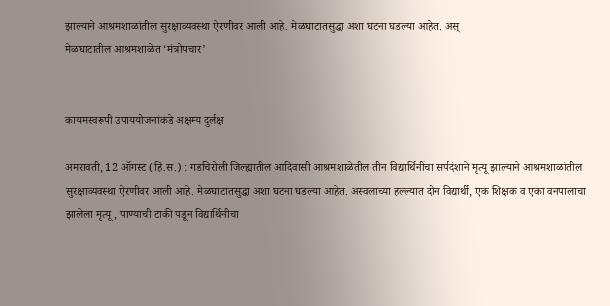झाल्याने आश्रमशाळांतील सुरक्षाव्यवस्था ऐरणीवर आली आहे. मेळघाटातसुद्धा अशा घटना घडल्या आहेत. अस्
मेळघाटातील आश्रमशाळेत ‘मंत्रोपचार’


कायमस्वरूपी उपाययोजनांकडे अक्षम्य दुर्लक्ष

अमरावती, 12 ऑगस्ट (हिं.स.) : गडचिरोली जिल्ह्यातील आदिवासी आश्रमशाळेतील तीन विद्यार्थिनींचा सर्पदंशाने मृत्यू झाल्याने आश्रमशाळांतील सुरक्षाव्यवस्था ऐरणीवर आली आहे. मेळघाटातसुद्धा अशा घटना घडल्या आहेत. अस्वलाच्या हल्ल्यात दोन विद्यार्थी, एक शिक्षक व एका वनपालाचा झालेला मृत्यू, पाण्याची टाकी पडून विद्यार्थिनीचा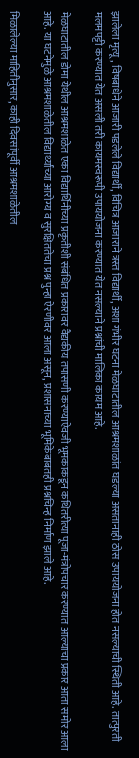झालेला मृत्यू, विषबाधेने आजारी पडलेले विद्यार्थी, विचित्र आजाराने त्रस्त विद्यार्थी, अशा गंभीर घटना मेळघाटातील आश्रमशाळांत घडल्या असतानाही ठोस उपाययोजना होत नसल्याची स्थिती आहे. तात्पुरती मलमपट्टी करण्यात येत असली तरी कायमस्वरूपी उपाययोजना करण्यात येत नसल्याने प्रश्नांची मालिका कायम आहे.

मेळघाटातील डोमा येथील आश्रमशाळेत एका विद्यार्थिनीच्या प्रकृतीशी संबंधित प्रकारावर वैद्यकीय तपासणी करण्याऐवजी भूमकाकडून कथितरीत्या पूजा-मंत्रोपचार करण्यात आल्याचा प्रकार आता समोर आला आहे. या घटनेमुळे आश्रमशाळेतील विद्यार्थ्यांच्या आरोग्य व सुरक्षिततेचा प्रश्न पुन्हा ऐरणीवर आला असून, प्रशासनाच्या भूमिकेबाबतही प्रश्नचिन्ह निर्माण झाले आहे.

मिळालेल्या माहितीनुसार, काही दिवसांपूर्वी आश्रमशाळेतील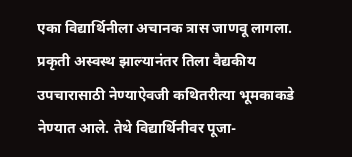एका विद्यार्थिनीला अचानक त्रास जाणवू लागला. प्रकृती अस्वस्थ झाल्यानंतर तिला वैद्यकीय उपचारासाठी नेण्याऐवजी कथितरीत्या भूमकाकडे नेण्यात आले. तेथे विद्यार्थिनीवर पूजा-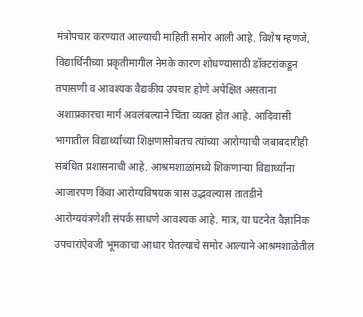मंत्रोपचार करण्यात आल्याची माहिती समोर आली आहे. विशेष म्हणजे, विद्यार्थिनीच्या प्रकृतीमागील नेमके कारण शोधण्यासाठी डॉक्टरांकडून तपासणी व आवश्यक वैद्यकीय उपचार होणे अपेक्षित असताना अशाप्रकारचा मार्ग अवलंबल्याने चिंता व्यक्त होत आहे. आदिवासी भागातील विद्यार्थ्यांच्या शिक्षणासोबतच त्यांच्या आरोग्याची जबाबदारीही संबंधित प्रशासनाची आहे. आश्रमशाळांमध्ये शिकणाऱ्या विद्यार्थ्यांना आजारपण किंवा आरोग्यविषयक त्रास उद्भवल्यास तातडीने आरोग्ययंत्रणेशी संपर्क साधणे आवश्यक आहे. मात्र, या घटनेत वैज्ञानिक उपचारांऐवजी भूमकाचा आधार घेतल्याचे समोर आल्याने आश्रमशाळेतील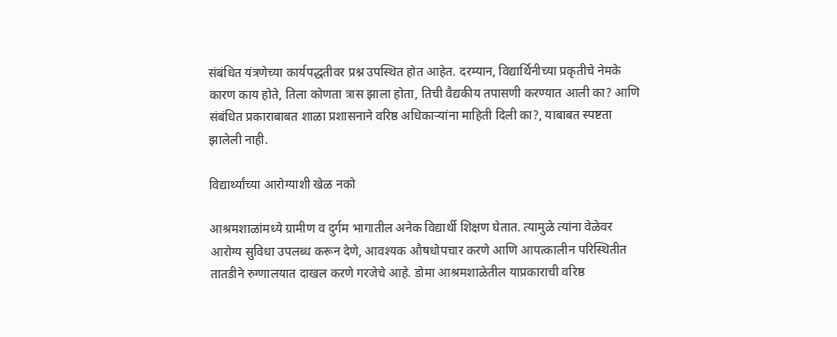संबंधित यंत्रणेच्या कार्यपद्धतीवर प्रश्न उपस्थित होत आहेत. दरम्यान, विद्यार्थिनीच्या प्रकृतीचे नेमके कारण काय होते, तिला कोणता त्रास झाला होता, तिची वैद्यकीय तपासणी करण्यात आली का? आणि संबंधित प्रकाराबाबत शाळा प्रशासनाने वरिष्ठ अधिकाऱ्यांना माहिती दिली का?, याबाबत स्पष्टता झालेली नाही.

विद्यार्थ्यांच्या आरोग्याशी खेळ नको

आश्रमशाळांमध्ये ग्रामीण व दुर्गम भागातील अनेक विद्यार्थी शिक्षण घेतात. त्यामुळे त्यांना वेळेवर आरोग्य सुविधा उपलब्ध करून देणे, आवश्यक औषधोपचार करणे आणि आपत्कालीन परिस्थितीत तातडीने रुग्णालयात दाखल करणे गरजेचे आहे. डोमा आश्रमशाळेतील याप्रकाराची वरिष्ठ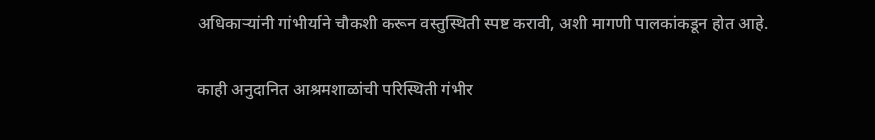अधिकाऱ्यांनी गांभीर्याने चौकशी करून वस्तुस्थिती स्पष्ट करावी, अशी मागणी पालकांकडून होत आहे.

काही अनुदानित आश्रमशाळांची परिस्थिती गंभीर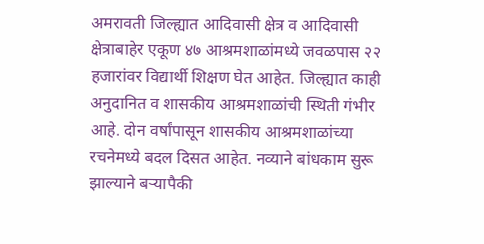अमरावती जिल्ह्यात आदिवासी क्षेत्र व आदिवासी क्षेत्राबाहेर एकूण ४७ आश्रमशाळांमध्ये जवळपास २२ हजारांवर विद्यार्थी शिक्षण घेत आहेत. जिल्ह्यात काही अनुदानित व शासकीय आश्रमशाळांची स्थिती गंभीर आहे. दोन वर्षांपासून शासकीय आश्रमशाळांच्या रचनेमध्ये बदल दिसत आहेत. नव्याने बांधकाम सुरू झाल्याने बऱ्यापैकी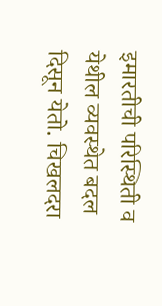इमारतीची परिस्थिती व येथील व्यवस्थेत बदल दिसून येतो. चिखलदरा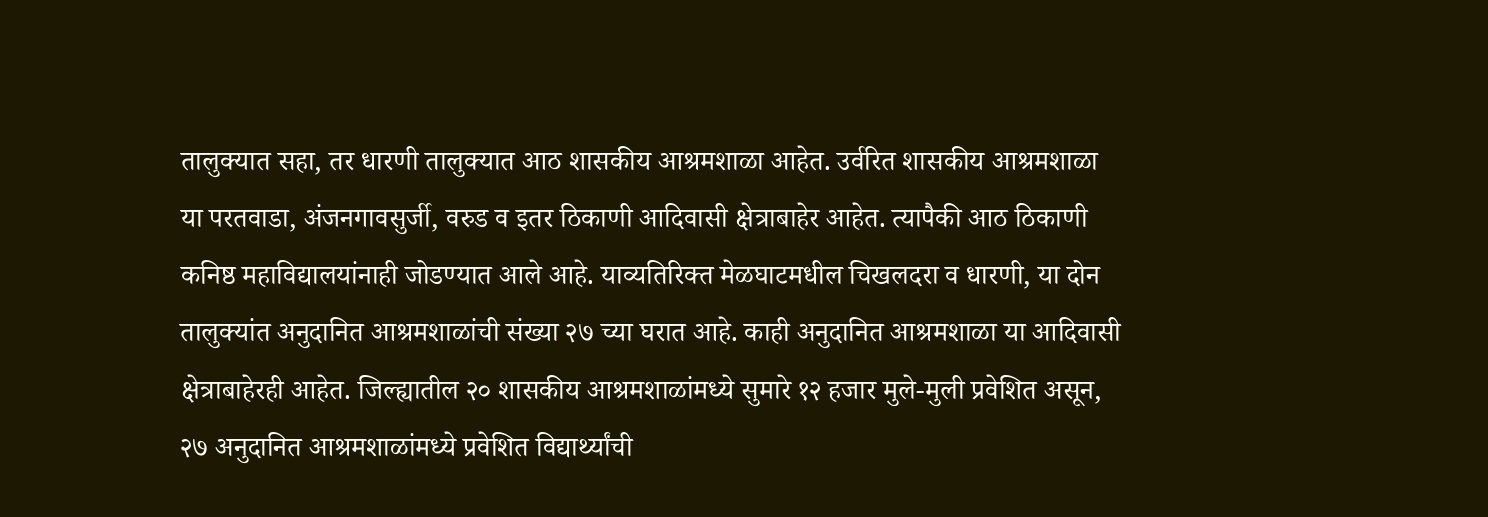तालुक्यात सहा, तर धारणी तालुक्यात आठ शासकीय आश्रमशाळा आहेत. उर्वरित शासकीय आश्रमशाळा या परतवाडा, अंजनगावसुर्जी, वरुड व इतर ठिकाणी आदिवासी क्षेत्राबाहेर आहेत. त्यापैकी आठ ठिकाणी कनिष्ठ महाविद्यालयांनाही जोडण्यात आले आहे. याव्यतिरिक्त मेळघाटमधील चिखलदरा व धारणी, या दोन तालुक्यांत अनुदानित आश्रमशाळांची संख्या २७ च्या घरात आहे. काही अनुदानित आश्रमशाळा या आदिवासी क्षेत्राबाहेरही आहेत. जिल्ह्यातील २० शासकीय आश्रमशाळांमध्ये सुमारे १२ हजार मुले-मुली प्रवेशित असून, २७ अनुदानित आश्रमशाळांमध्ये प्रवेशित विद्यार्थ्यांची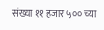संख्या ११ हजार ५०० च्या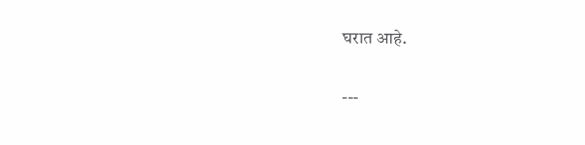घरात आहे.

---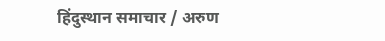हिंदुस्थान समाचार / अरुण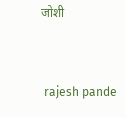जोशी


 rajesh pande